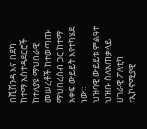በሺሽንዳ እና በደካ ከተማ አስተዳደርሮች ከተለያዩ ማህበራዊ መሠረቶች ከተወጣጡ ማህበረሰብ ጋር ከተማ አቀፍ ውይይት እየተካሄደ ነው።
ህዝባዊ ውይይቱ ምልዓተ ህዝቡ ስለአጠቃላይ ሀገራዊ ፖለቲካ ፣ኢኮኖሚያዊ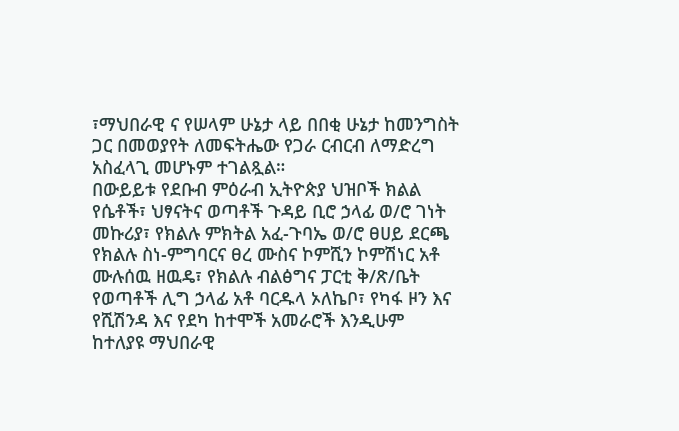፣ማህበራዊ ና የሠላም ሁኔታ ላይ በበቂ ሁኔታ ከመንግስት ጋር በመወያየት ለመፍትሔው የጋራ ርብርብ ለማድረግ አስፈላጊ መሆኑም ተገልጿል።
በውይይቱ የደቡብ ምዕራብ ኢትዮጵያ ህዝቦች ክልል የሴቶች፣ ህፃናትና ወጣቶች ጉዳይ ቢሮ ኃላፊ ወ/ሮ ገነት መኩሪያ፣ የክልሉ ምክትል አፈ-ጉባኤ ወ/ሮ ፀሀይ ደርጫ የክልሉ ስነ-ምግባርና ፀረ ሙስና ኮምሺን ኮምሽነር አቶ ሙሉሰዉ ዘዉዴ፣ የክልሉ ብልፅግና ፓርቲ ቅ/ጽ/ቤት የወጣቶች ሊግ ኃላፊ አቶ ባርዱላ ኦለኬቦ፣ የካፋ ዞን እና የሺሽንዳ እና የደካ ከተሞች አመራሮች እንዲሁም ከተለያዩ ማህበራዊ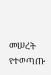መሠረት የተወጣጡ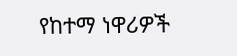የከተማ ነዋሪዎች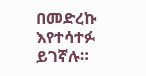በመድረኩ እየተሳተፉ ይገኛሉ።